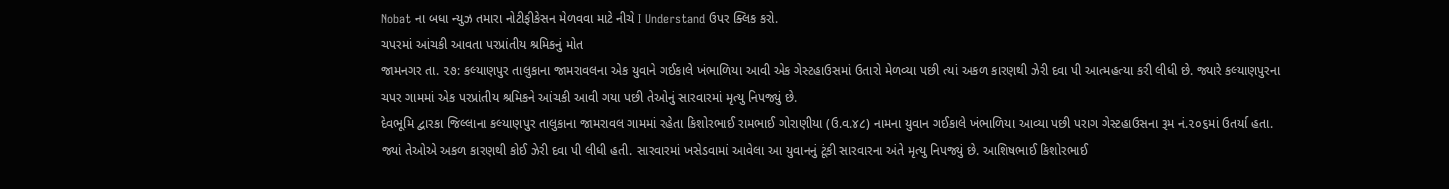Nobat ના બધા ન્યુઝ તમારા નોટીફીકેસન મેળવવા માટે નીચે I Understand ઉપર ક્લિક કરો.
ચપરમાં આંચકી આવતા પરપ્રાંતીય શ્રમિકનું મોત
જામનગર તા. ૨૭: કલ્યાણપુર તાલુકાના જામરાવલના એક યુવાને ગઈકાલે ખંભાળિયા આવી એક ગેસ્ટહાઉસમાં ઉતારો મેળવ્યા પછી ત્યાં અકળ કારણથી ઝેરી દવા પી આત્મહત્યા કરી લીધી છે. જ્યારે કલ્યાણપુરના ચપર ગામમાં એક પરપ્રાંતીય શ્રમિકને આંચકી આવી ગયા પછી તેઓનું સારવારમાં મૃત્યુ નિપજ્યું છે.
દેવભૂમિ દ્વારકા જિલ્લાના કલ્યાણપુર તાલુકાના જામરાવલ ગામમાં રહેતા કિશોરભાઈ રામભાઈ ગોરાણીયા (ઉ.વ.૪૮) નામના યુવાન ગઈકાલે ખંભાળિયા આવ્યા પછી પરાગ ગેસ્ટહાઉસના રૂમ નં.૨૦૬માં ઉતર્યા હતા. જ્યાં તેઓએ અકળ કારણથી કોઈ ઝેરી દવા પી લીધી હતી. સારવારમાં ખસેડવામાં આવેલા આ યુવાનનું ટૂંકી સારવારના અંતે મૃત્યુ નિપજ્યું છે. આશિષભાઈ કિશોરભાઈ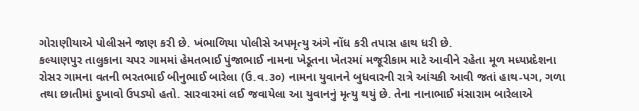ગોરાણીયાએ પોલીસને જાણ કરી છે. ખંભાળિયા પોલીસે અપમૃત્યુ અંગે નોંધ કરી તપાસ હાથ ધરી છે.
કલ્યાણપુર તાલુકાના ચપર ગામમાં હેમતભાઈ પુંજાભાઈ નામના ખેડૂતના ખેતરમાં મજૂરીકામ માટે આવીને રહેતા મૂળ મધ્યપ્રદેશના રોસર ગામના વતની ભરતભાઈ બીનુભાઈ બારેલા (ઉ.વ.૩૦) નામના યુવાનને બુધવારની રાત્રે આંચકી આવી જતાં હાથ-પગ, ગળા તથા છાતીમાં દુખાવો ઉપડ્યો હતો. સારવારમાં લઈ જવાયેલા આ યુવાનનું મૃત્યુ થયું છે. તેના નાનાભાઈ મંસારામ બારેલાએ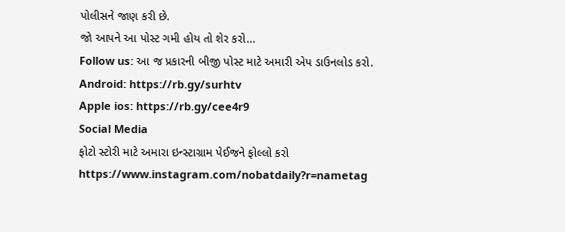પોલીસને જાણ કરી છે.
જો આપને આ પોસ્ટ ગમી હોય તો શેર કરો...
Follow us: આ જ પ્રકારની બીજી પોસ્ટ માટે અમારી એપ ડાઉનલોડ કરો.
Android: https://rb.gy/surhtv
Apple ios: https://rb.gy/cee4r9
Social Media
ફોટો સ્ટોરી માટે અમારા ઇન્સ્ટાગ્રામ પેઈજને ફોલ્લો કરો
https://www.instagram.com/nobatdaily?r=nametag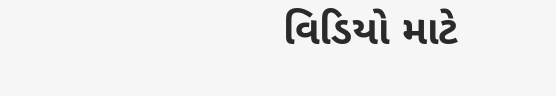વિડિયો માટે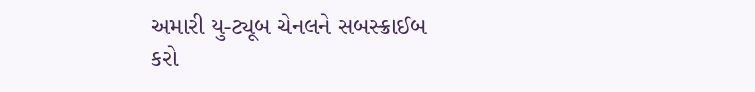અમારી યુ-ટ્યૂબ ચેનલને સબસ્ક્રાઈબ કરો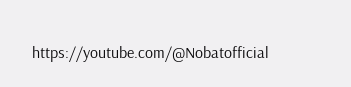https://youtube.com/@Nobatofficial